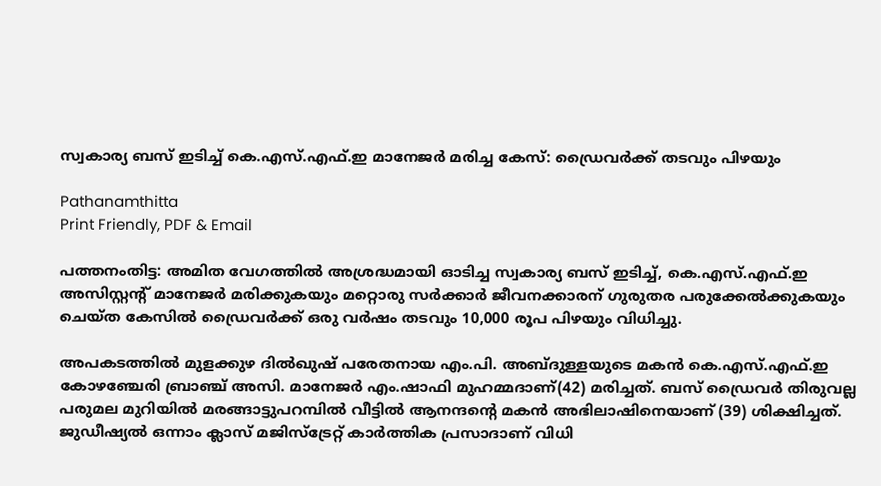സ്വകാര്യ ബസ് ഇടിച്ച് കെ.എസ്.എഫ്.ഇ മാനേജര്‍ മരിച്ച കേസ്: ഡ്രൈവര്‍ക്ക് തടവും പിഴയും

Pathanamthitta
Print Friendly, PDF & Email

പത്തനംതിട്ട: അമിത വേഗത്തില്‍ അശ്രദ്ധമായി ഓടിച്ച സ്വകാര്യ ബസ് ഇടിച്ച്, കെ.എസ്.എഫ്.ഇ അസിസ്റ്റന്റ് മാനേജര്‍ മരിക്കുകയും മറ്റൊരു സര്‍ക്കാര്‍ ജീവനക്കാരന് ഗുരുതര പരുക്കേല്‍ക്കുകയും ചെയ്ത കേസില്‍ ഡ്രൈവര്‍ക്ക് ഒരു വര്‍ഷം തടവും 10,000 രൂപ പിഴയും വിധിച്ചു.

അപകടത്തില്‍ മുളക്കുഴ ദില്‍ഖുഷ് പരേതനായ എം.പി. അബ്ദുള്ളയുടെ മകന്‍ കെ.എസ്.എഫ്.ഇ കോഴഞ്ചേരി ബ്രാഞ്ച് അസി. മാനേജര്‍ എം.ഷാഫി മുഹമ്മദാണ്(42) മരിച്ചത്. ബസ് ഡ്രൈവര്‍ തിരുവല്ല പരുമല മുറിയില്‍ മരങ്ങാട്ടുപറമ്പില്‍ വീട്ടില്‍ ആനന്ദന്റെ മകന്‍ അഭിലാഷിനെയാണ് (39) ശിക്ഷിച്ചത്. ജുഡീഷ്യല്‍ ഒന്നാം ക്ലാസ് മജിസ്‌ട്രേറ്റ് കാര്‍ത്തിക പ്രസാദാണ് വിധി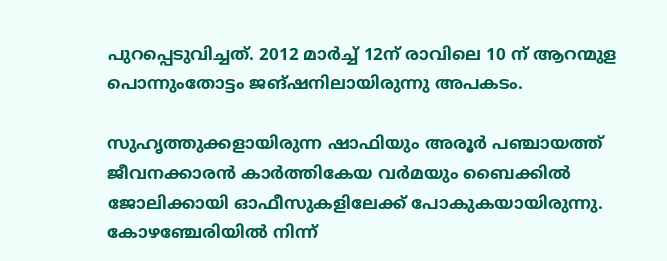പുറപ്പെടുവിച്ചത്. 2012 മാര്‍ച്ച് 12ന് രാവിലെ 10 ന് ആറന്മുള പൊന്നുംതോട്ടം ജങ്ഷനിലായിരുന്നു അപകടം.

സുഹൃത്തുക്കളായിരുന്ന ഷാഫിയും അരൂര്‍ പഞ്ചായത്ത് ജീവനക്കാരന്‍ കാര്‍ത്തികേയ വര്‍മയും ബൈക്കില്‍ ജോലിക്കായി ഓഫീസുകളിലേക്ക് പോകുകയായിരുന്നു. കോഴഞ്ചേരിയില്‍ നിന്ന്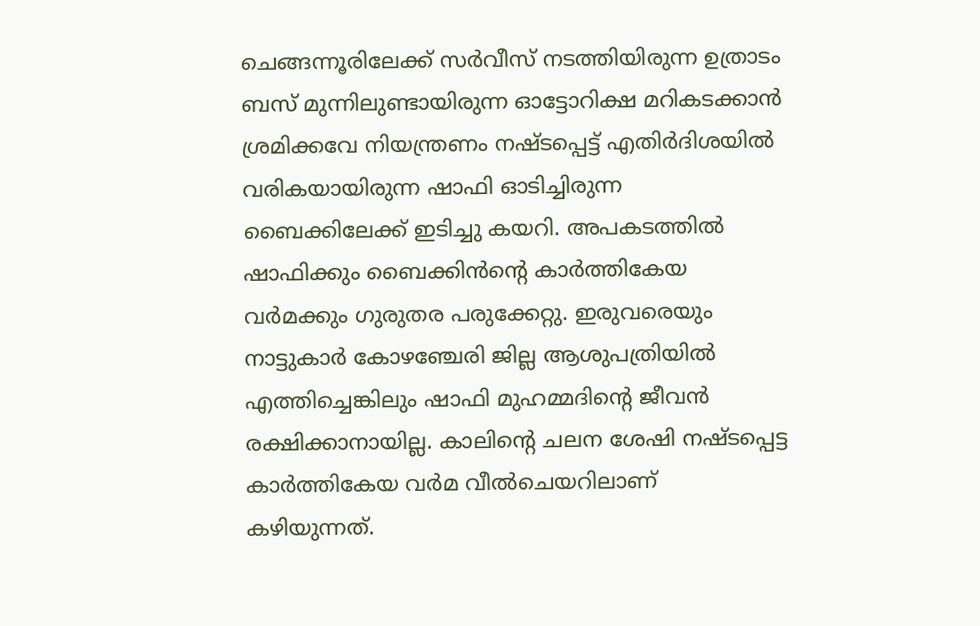ചെങ്ങന്നൂരിലേക്ക് സര്‍വീസ് നടത്തിയിരുന്ന ഉത്രാടം ബസ് മുന്നിലുണ്ടായിരുന്ന ഓട്ടോറിക്ഷ മറികടക്കാന്‍ ശ്രമിക്കവേ നിയന്ത്രണം നഷ്ടപ്പെട്ട് എതിര്‍ദിശയില്‍ വരികയായിരുന്ന ഷാഫി ഓടിച്ചിരുന്ന ബൈക്കിലേക്ക് ഇടിച്ചു കയറി. അപകടത്തില്‍ ഷാഫിക്കും ബൈക്കിന്‍ന്റെ കാര്‍ത്തികേയ വര്‍മക്കും ഗുരുതര പരുക്കേറ്റു. ഇരുവരെയും നാട്ടുകാര്‍ കോഴഞ്ചേരി ജില്ല ആശുപത്രിയില്‍ എത്തിച്ചെങ്കിലും ഷാഫി മുഹമ്മദിന്റെ ജീവന്‍ രക്ഷിക്കാനായില്ല. കാലിന്റെ ചലന ശേഷി നഷ്ടപ്പെട്ട കാര്‍ത്തികേയ വര്‍മ വീല്‍ചെയറിലാണ് കഴിയുന്നത്.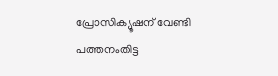പ്രോസിക്യൂഷന് വേണ്ടി പത്തനംതിട്ട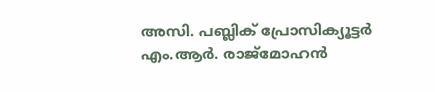അസി. പബ്ലിക് പ്രോസിക്യൂട്ടര്‍ എം.ആര്‍. രാജ്‌മോഹന്‍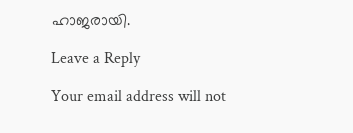ഹാജരായി.

Leave a Reply

Your email address will not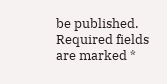be published. Required fields are marked *